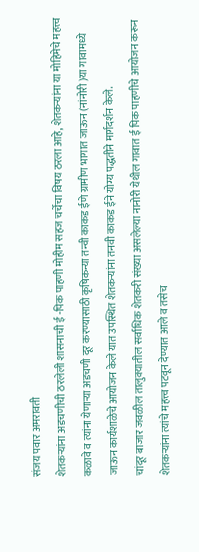संजय पवार अमरावती
शेतकऱ्यांना अडचणीची ठरलेली शासनाची ई -पिक पाहणी मोहीम सहज चर्चेचा विषय ठरला आहे, शेतकऱ्यांना या मोहिमेचे महत्त्व कळावे व त्यांना येणाऱ्या अडचणी दूर करण्यासाठी कृषिकन्या तन्वी काकड ईणे ग्रामीण भागात जाऊन (नांनोरी )या गावामध्ये जाऊन कार्यशाळेचे आयोजन केले यात उपस्थित शेतकऱ्यांना तनवी काकड ईने योग्य पद्धतीने मार्गदर्शन केले.
चांदूर बाजार जवळील तालुक्यातील सर्वाधिक शेतकरी संख्या असलेल्या नानोरी येथील गावात ई पिक पाहणीचे आयोजन करून शेतकऱ्यांना त्यांचे महत्त्व पटवून देण्यात आले व तसेच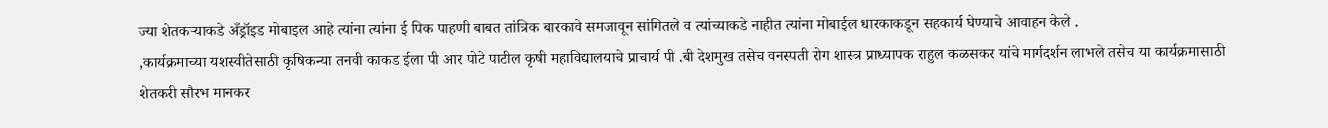ज्या शेतकऱ्याकडे अँड्रॉइड मोबाइल आहे त्यांना त्यांना ई पिक पाहणी बाबत तांत्रिक बारकावे समजावून सांगितले व त्यांच्याकडे नाहीत त्यांना मोबाईल धारकाकडून सहकार्य घेण्याचे आवाहन केले .
,कार्यक्रमाच्या यशस्वीतेसाठी कृषिकन्या तनवी काकड ईला पी आर पोटे पाटील कृषी महाविद्यालयाचे प्राचार्य पी .बी देशमुख तसेच वनस्पती रोग शास्त्र प्राध्यापक राहुल कळसकर यांचे मार्गदर्शन लाभले तसेच या कार्यक्रमासाठी शेतकरी सौरभ मानकर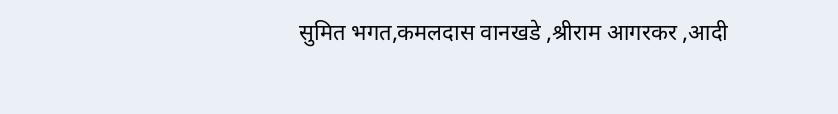सुमित भगत,कमलदास वानखडे ,श्रीराम आगरकर ,आदी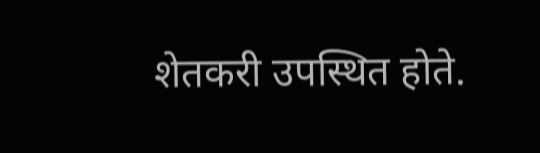शेतकरी उपस्थित होते.